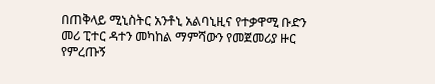በጠቅላይ ሚኒስትር አንቶኒ አልባኒዚና የተቃዋሚ ቡድን መሪ ፒተር ዳተን መካከል ማምሻውን የመጀመሪያ ዙር የምረጡኝ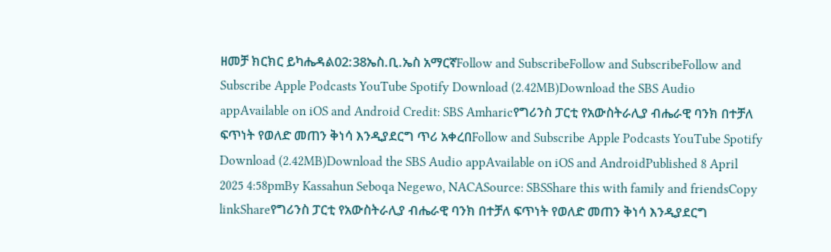ዘመቻ ክርክር ይካሔዳል02:38ኤስ.ቢ.ኤስ አማርኛFollow and SubscribeFollow and SubscribeFollow and Subscribe Apple Podcasts YouTube Spotify Download (2.42MB)Download the SBS Audio appAvailable on iOS and Android Credit: SBS Amharicየግሪንስ ፓርቲ የአውስትራሊያ ብሔራዊ ባንክ በተቻለ ፍጥነት የወለድ መጠን ቅነሳ እንዲያደርግ ጥሪ አቀረበFollow and Subscribe Apple Podcasts YouTube Spotify Download (2.42MB)Download the SBS Audio appAvailable on iOS and AndroidPublished 8 April 2025 4:58pmBy Kassahun Seboqa Negewo, NACASource: SBSShare this with family and friendsCopy linkShareየግሪንስ ፓርቲ የአውስትራሊያ ብሔራዊ ባንክ በተቻለ ፍጥነት የወለድ መጠን ቅነሳ እንዲያደርግ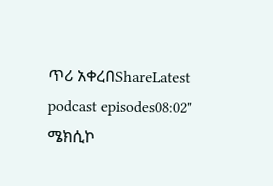ጥሪ አቀረበShareLatest podcast episodes08:02" ሜክሲኮ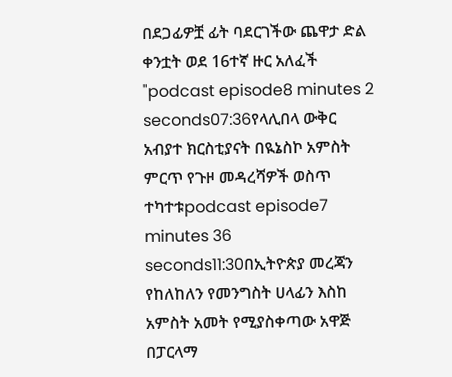በደጋፊዎቿ ፊት ባደርገችው ጨዋታ ድል ቀንቷት ወደ 16ተኛ ዙር አለፈች "podcast episode8 minutes 2 seconds07:36የላሊበላ ውቅር አብያተ ክርስቲያናት በዪኔስኮ አምስት ምርጥ የጉዞ መዳረሻዎች ወስጥ ተካተቱpodcast episode7 minutes 36 seconds11:30በኢትዮጵያ መረጃን የከለከለን የመንግስት ሀላፊን እስከ አምስት አመት የሚያስቀጣው አዋጅ በፓርላማ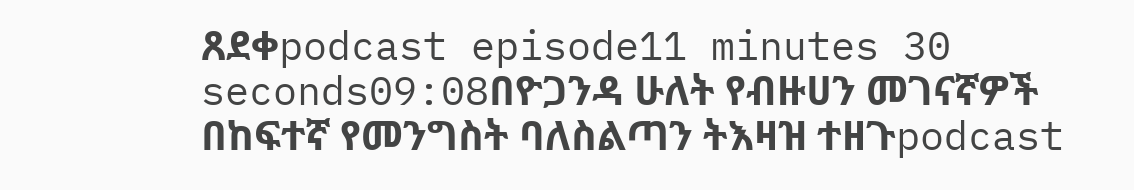ጸደቀpodcast episode11 minutes 30 seconds09:08በዮጋንዳ ሁለት የብዙሀን መገናኛዎች በከፍተኛ የመንግስት ባለስልጣን ትእዛዝ ተዘጉpodcast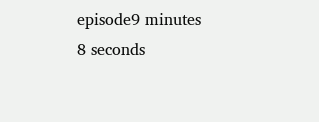episode9 minutes 8 seconds